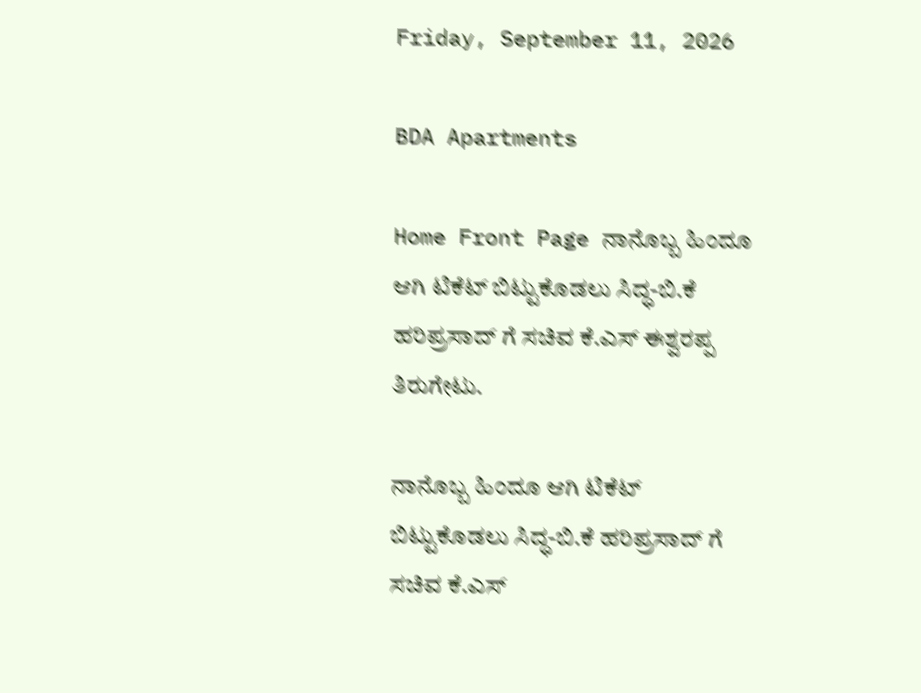Friday, September 11, 2026

BDA Apartments

Home Front Page ನಾನೊಬ್ಬ ಹಿಂದೂ ಆಗಿ ಟಿಕೆಟ್ ಬಿಟ್ಟುಕೊಡಲು ಸಿದ್ಧ-ಬಿ.ಕೆ ಹರಿಪ್ರಸಾದ್ ಗೆ ಸಚಿವ ಕೆ.ಎಸ್ ಈಶ್ವರಪ್ಪ ತಿರುಗೇಟು.

ನಾನೊಬ್ಬ ಹಿಂದೂ ಆಗಿ ಟಿಕೆಟ್ ಬಿಟ್ಟುಕೊಡಲು ಸಿದ್ಧ-ಬಿ.ಕೆ ಹರಿಪ್ರಸಾದ್ ಗೆ ಸಚಿವ ಕೆ.ಎಸ್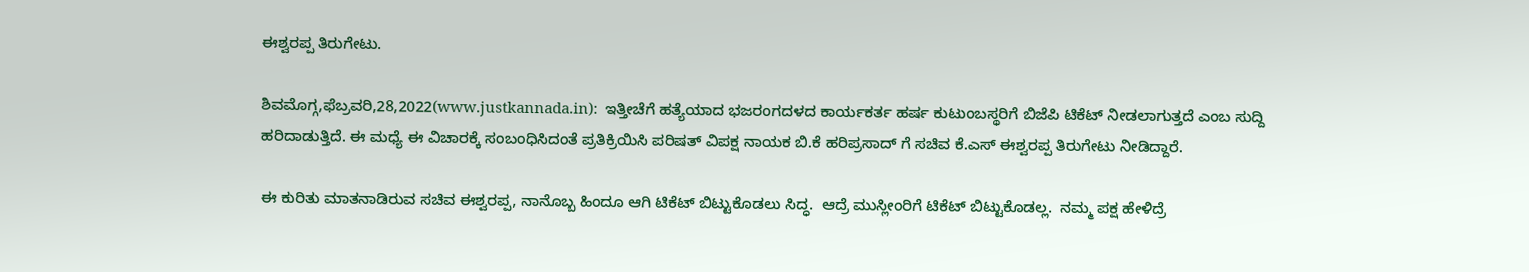ಈಶ್ವರಪ್ಪ ತಿರುಗೇಟು.

ಶಿವಮೊಗ್ಗ,ಫೆಬ್ರವರಿ,28,2022(www.justkannada.in):  ಇತ್ತೀಚೆಗೆ ಹತ್ಯೆಯಾದ ಭಜರಂಗದಳದ ಕಾರ್ಯಕರ್ತ ಹರ್ಷ ಕುಟುಂಬಸ್ಥರಿಗೆ ಬಿಜೆಪಿ ಟಿಕೆಟ್ ನೀಡಲಾಗುತ್ತದೆ ಎಂಬ ಸುದ್ದಿ ಹರಿದಾಡುತ್ತಿದೆ. ಈ ಮಧ್ಯೆ ಈ ವಿಚಾರಕ್ಕೆ ಸಂಬಂಧಿಸಿದಂತೆ ಪ್ರತಿಕ್ರಿಯಿಸಿ ಪರಿಷತ್ ವಿಪಕ್ಷ ನಾಯಕ ಬಿ.ಕೆ ಹರಿಪ್ರಸಾದ್ ಗೆ ಸಚಿವ ಕೆ.ಎಸ್ ಈಶ್ವರಪ್ಪ ತಿರುಗೇಟು ನೀಡಿದ್ದಾರೆ.

ಈ ಕುರಿತು ಮಾತನಾಡಿರುವ ಸಚಿವ ಈಶ್ವರಪ್ಪ, ನಾನೊಬ್ಬ ಹಿಂದೂ ಆಗಿ ಟಿಕೆಟ್ ಬಿಟ್ಟುಕೊಡಲು ಸಿದ್ಧ.  ಆದ್ರೆ ಮುಸ್ಲೀಂರಿಗೆ ಟಿಕೆಟ್ ಬಿಟ್ಟುಕೊಡಲ್ಲ.  ನಮ್ಮ ಪಕ್ಷ ಹೇಳಿದ್ರೆ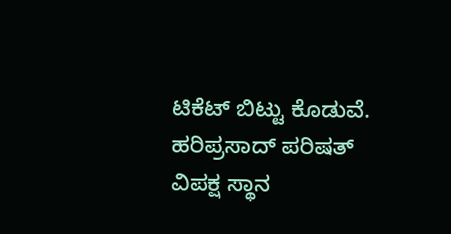ಟಿಕೆಟ್ ಬಿಟ್ಟು ಕೊಡುವೆ.  ಹರಿಪ್ರಸಾದ್ ಪರಿಷತ್ ವಿಪಕ್ಷ ಸ್ಥಾನ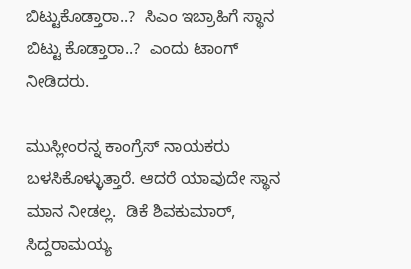ಬಿಟ್ಟುಕೊಡ್ತಾರಾ..?  ಸಿಎಂ ಇಬ್ರಾಹಿಗೆ ಸ್ಥಾನ ಬಿಟ್ಟು ಕೊಡ್ತಾರಾ..?  ಎಂದು ಟಾಂಗ್ ನೀಡಿದರು.

ಮುಸ್ಲೀಂರನ್ನ ಕಾಂಗ್ರೆಸ್ ನಾಯಕರು ಬಳಸಿಕೊಳ್ಳುತ್ತಾರೆ. ಆದರೆ ಯಾವುದೇ ಸ್ಥಾನ ಮಾನ ನೀಡಲ್ಲ.  ಡಿಕೆ ಶಿವಕುಮಾರ್, ಸಿದ್ದರಾಮಯ್ಯ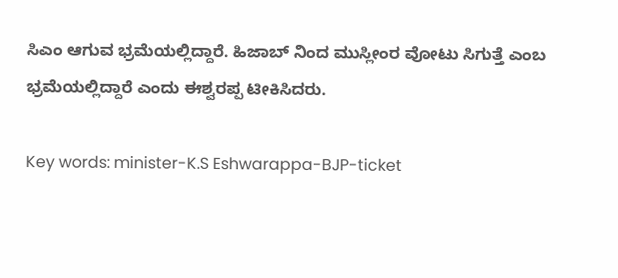ಸಿಎಂ ಆಗುವ ಭ್ರಮೆಯಲ್ಲಿದ್ದಾರೆ. ಹಿಜಾಬ್ ನಿಂದ ಮುಸ್ಲೀಂರ ವೋಟು ಸಿಗುತ್ತೆ ಎಂಬ ಭ್ರಮೆಯಲ್ಲಿದ್ದಾರೆ ಎಂದು ಈಶ್ವರಪ್ಪ ಟೀಕಿಸಿದರು.

Key words: minister-K.S Eshwarappa-BJP-ticket